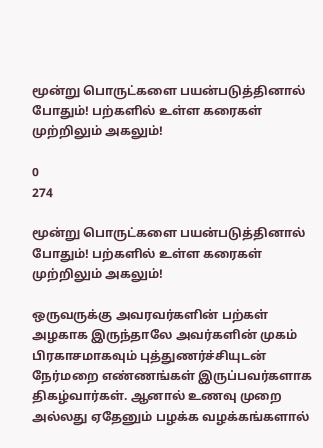மூன்று பொருட்களை பயன்படுத்தினால் போதும்! பற்களில் உள்ள கரைகள் முற்றிலும் அகலும்!

0
274

மூன்று பொருட்களை பயன்படுத்தினால் போதும்! பற்களில் உள்ள கரைகள் முற்றிலும் அகலும்!

ஒருவருக்கு அவரவர்களின் பற்கள் அழகாக இருந்தாலே அவர்களின் முகம் பிரகாசமாகவும் புத்துணர்ச்சியுடன் நேர்மறை எண்ணங்கள் இருப்பவர்களாக திகழ்வார்கள். ஆனால் உணவு முறை அல்லது ஏதேனும் பழக்க வழக்கங்களால்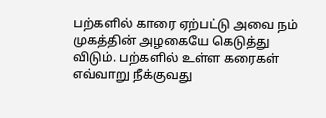பற்களில் காரை ஏற்பட்டு அவை நம் முகத்தின் அழகையே கெடுத்து விடும். பற்களில் உள்ள கரைகள் எவ்வாறு நீக்குவது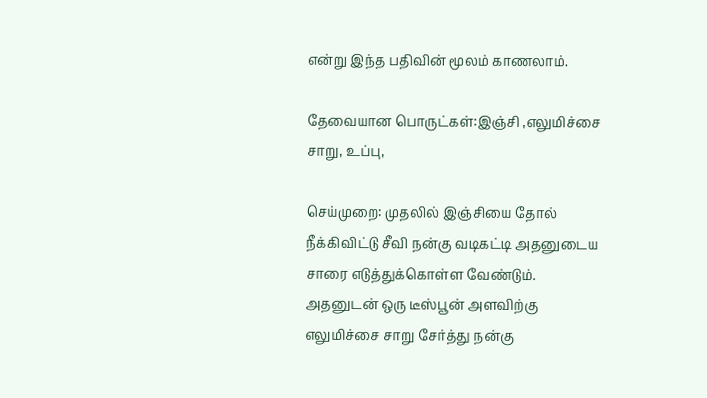என்று இந்த பதிவின் மூலம் காணலாம்.

தேவையான பொருட்கள்:இஞ்சி ,எலுமிச்சை சாறு, உப்பு,

செய்முறை: முதலில் இஞ்சியை தோல் நீக்கிவிட்டு சீவி நன்கு வடிகட்டி அதனுடைய சாரை எடுத்துக்கொள்ள வேண்டும். அதனுடன் ஒரு டீஸ்பூன் அளவிற்கு எலுமிச்சை சாறு சேர்த்து நன்கு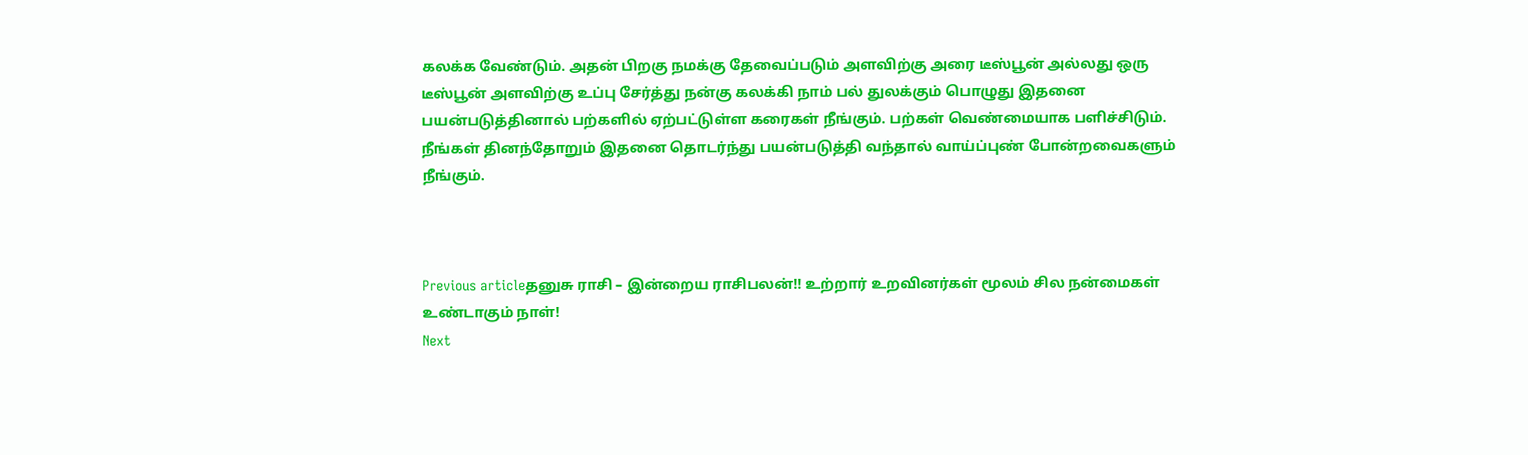கலக்க வேண்டும். அதன் பிறகு நமக்கு தேவைப்படும் அளவிற்கு அரை டீஸ்பூன் அல்லது ஒரு டீஸ்பூன் அளவிற்கு உப்பு சேர்த்து நன்கு கலக்கி நாம் பல் துலக்கும் பொழுது இதனை பயன்படுத்தினால் பற்களில் ஏற்பட்டுள்ள கரைகள் நீங்கும். பற்கள் வெண்மையாக பளிச்சிடும். நீங்கள் தினந்தோறும் இதனை தொடர்ந்து பயன்படுத்தி வந்தால் வாய்ப்புண் போன்றவைகளும் நீங்கும்.



Previous articleதனுசு ராசி – இன்றைய ராசிபலன்!! உற்றார் உறவினர்கள் மூலம் சில நன்மைகள் உண்டாகும் நாள்!
Next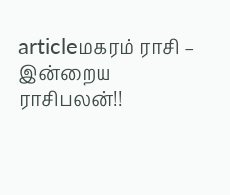articleமகரம் ராசி – இன்றைய ராசிபலன்!!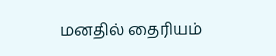மனதில் தைரியம்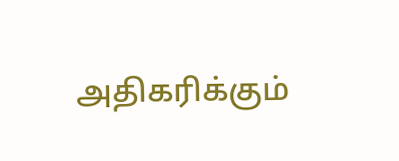அதிகரிக்கும்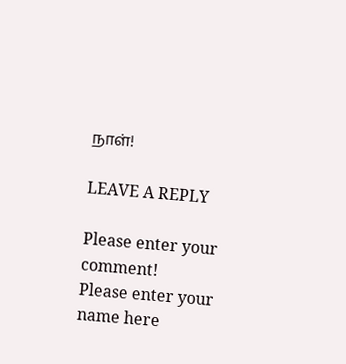நாள்!

LEAVE A REPLY

Please enter your comment!
Please enter your name here